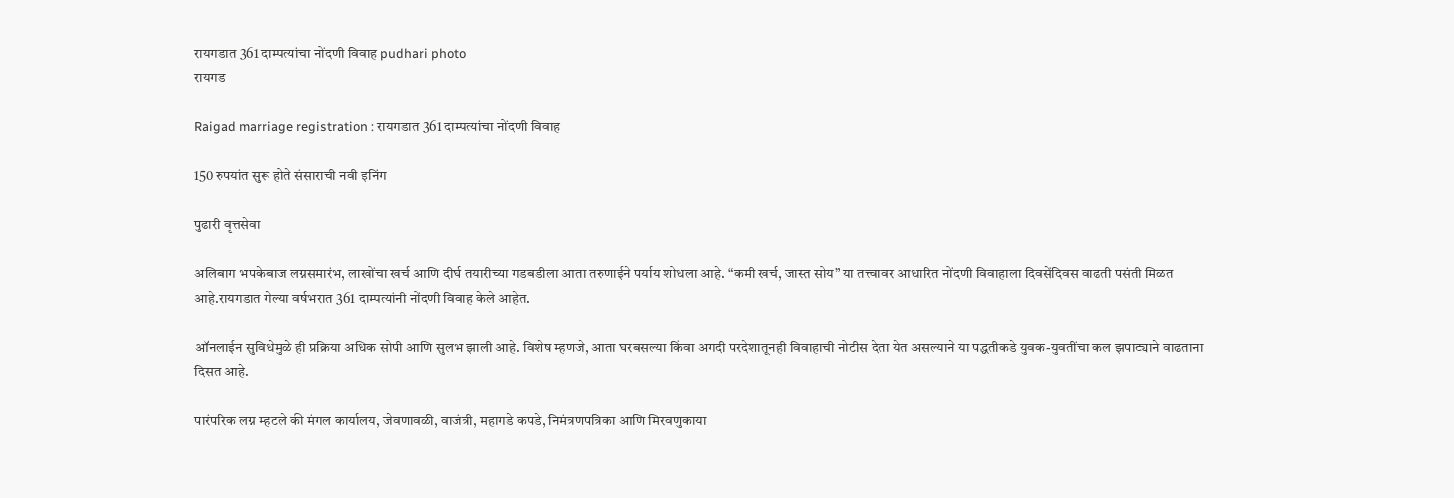रायगडात 361 दाम्पत्यांचा नोंदणी विवाह pudhari photo
रायगड

Raigad marriage registration : रायगडात 361 दाम्पत्यांचा नोंदणी विवाह

150 रुपयांत सुरू होते संसाराची नवी इनिंग

पुढारी वृत्तसेवा

अलिबाग भपकेबाज लग्नसमारंभ, लाखोंचा खर्च आणि दीर्घ तयारीच्या गडबडीला आता तरुणाईने पर्याय शोधला आहे. “कमी खर्च, जास्त सोय” या तत्त्वावर आधारित नोंदणी विवाहाला दिवसेंदिवस वाढती पसंती मिळत आहे.रायगडात गेल्या वर्षभरात 361 दाम्पत्यांनी नोंदणी विवाह केले आहेत.

ऑनलाईन सुविधेमुळे ही प्रक्रिया अधिक सोपी आणि सुलभ झाली आहे. विशेष म्हणजे, आता घरबसल्या किंवा अगदी परदेशातूनही विवाहाची नोटीस देता येत असल्याने या पद्धतीकडे युवक-युवतींचा कल झपाट्याने वाढताना दिसत आहे.

पारंपरिक लग्न म्हटले की मंगल कार्यालय, जेवणावळी, वाजंत्री, महागडे कपडे, निमंत्रणपत्रिका आणि मिरवणुकाया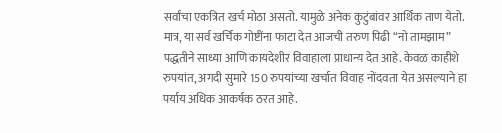सर्वांचा एकत्रित खर्च मोठा असतो. यामुळे अनेक कुटुंबांवर आर्थिक ताण येतो. मात्र, या सर्व खर्चिक गोष्टींना फाटा देत आजची तरुण पिढी “नो तामझाम” पद्धतीने साध्या आणि कायदेशीर विवाहाला प्राधान्य देत आहे. केवळ काहीशे रुपयांत, अगदी सुमारे 150 रुपयांच्या खर्चात विवाह नोंदवता येत असल्याने हा पर्याय अधिक आकर्षक ठरत आहे.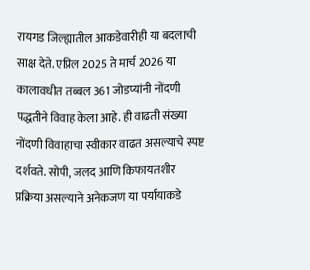रायगड जिल्ह्यातील आकडेवारीही या बदलाची साक्ष देते. एप्रिल 2025 ते मार्च 2026 या कालावधीत तब्बल 361 जोडप्यांनी नोंदणी पद्धतीने विवाह केला आहे. ही वाढती संख्या नोंदणी विवाहाचा स्वीकार वाढत असल्याचे स्पष्ट दर्शवते. सोपी, जलद आणि किफायतशीर प्रक्रिया असल्याने अनेकजण या पर्यायाकडे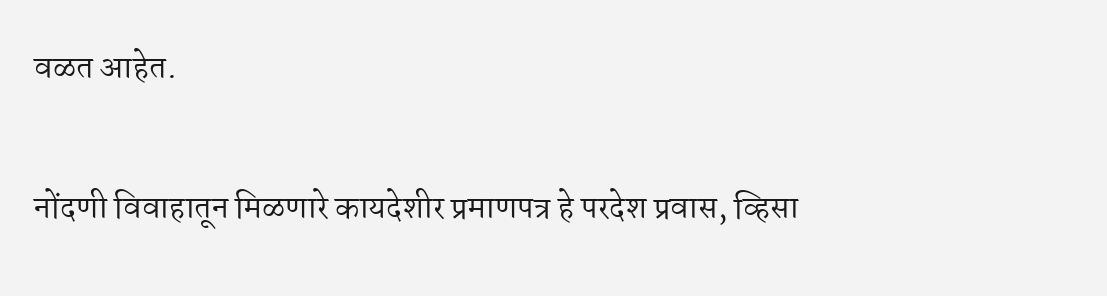वळत आहेत.

नोंदणी विवाहातून मिळणारे कायदेशीर प्रमाणपत्र हे परदेश प्रवास, व्हिसा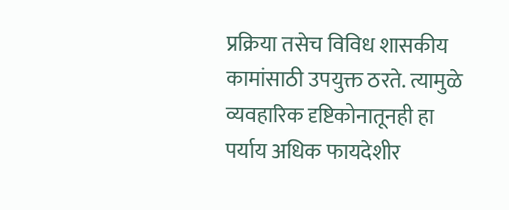प्रक्रिया तसेच विविध शासकीय कामांसाठी उपयुक्त ठरते. त्यामुळे व्यवहारिक दृष्टिकोनातूनही हा पर्याय अधिक फायदेशीर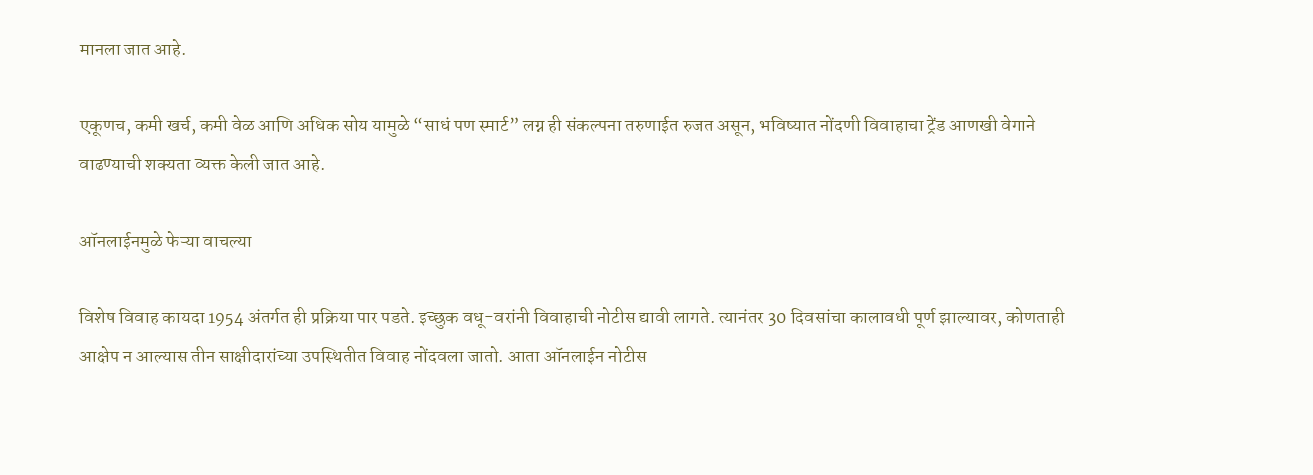मानला जात आहे.

एकूणच, कमी खर्च, कमी वेळ आणि अधिक सोय यामुळे “साधं पण स्मार्ट” लग्न ही संकल्पना तरुणाईत रुजत असून, भविष्यात नोंदणी विवाहाचा ट्रेंड आणखी वेगाने वाढण्याची शक्यता व्यक्त केली जात आहे.

ऑनलाईनमुळे फेऱ्या वाचल्या

विशेष विवाह कायदा 1954 अंतर्गत ही प्रक्रिया पार पडते. इच्छुक वधू-वरांनी विवाहाची नोटीस द्यावी लागते. त्यानंतर 30 दिवसांचा कालावधी पूर्ण झाल्यावर, कोणताही आक्षेप न आल्यास तीन साक्षीदारांच्या उपस्थितीत विवाह नोंदवला जातो. आता ऑनलाईन नोटीस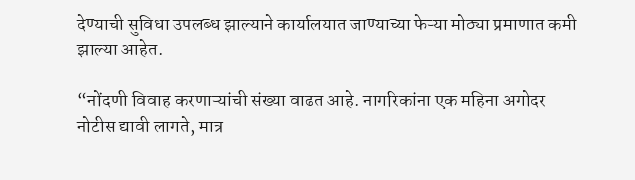देण्याची सुविधा उपलब्ध झाल्याने कार्यालयात जाण्याच्या फेऱ्या मोठ्या प्रमाणात कमी झाल्या आहेत.

“नोंदणी विवाह करणाऱ्यांची संख्या वाढत आहे. नागरिकांना एक महिना अगोदर नोटीस द्यावी लागते, मात्र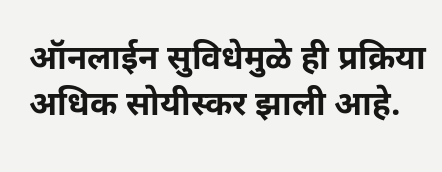ऑनलाईन सुविधेमुळे ही प्रक्रिया अधिक सोयीस्कर झाली आहे.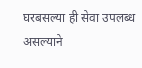घरबसल्या ही सेवा उपलब्ध असल्याने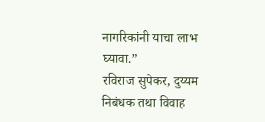नागरिकांनी याचा लाभ घ्यावा.”
रविराज सुपेकर, दुय्यम निबंधक तथा विवाह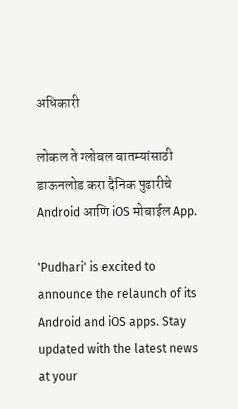अधिकारी

लोकल ते ग्लोबल बातम्यांसाठी डाऊनलोड करा दैनिक पुढारीचे Android आणि iOS मोबाईल App.

'Pudhari' is excited to announce the relaunch of its Android and iOS apps. Stay updated with the latest news at your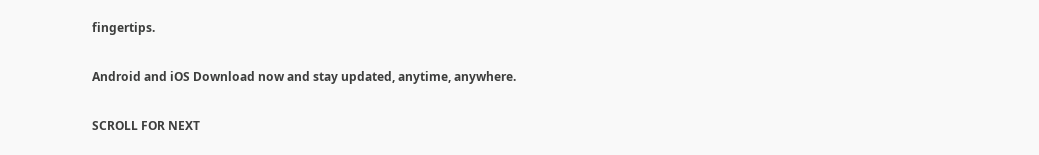fingertips.

Android and iOS Download now and stay updated, anytime, anywhere.

SCROLL FOR NEXT